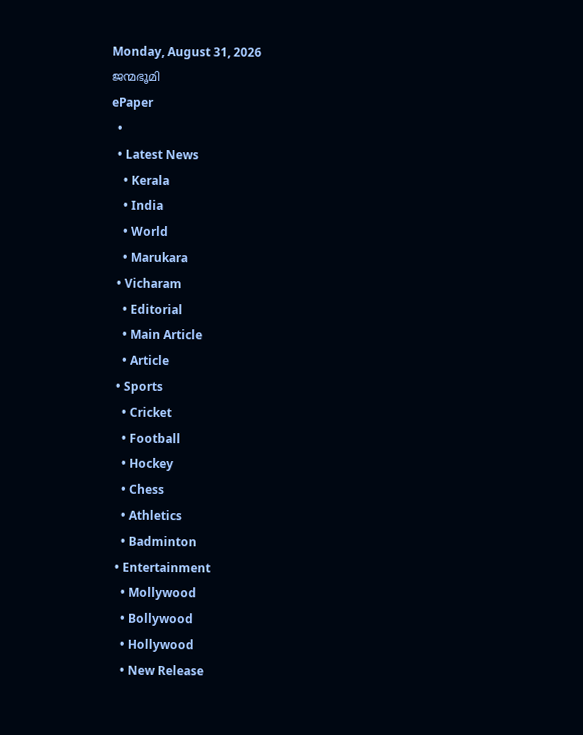Monday, August 31, 2026
ജന്മഭൂമി
ePaper
  •
  • Latest News
    • Kerala
    • India
    • World
    • Marukara
  • Vicharam
    • Editorial
    • Main Article
    • Article
  • Sports
    • Cricket
    • Football
    • Hockey
    • Chess
    • Athletics
    • Badminton
  • Entertainment
    • Mollywood
    • Bollywood
    • Hollywood
    • New Release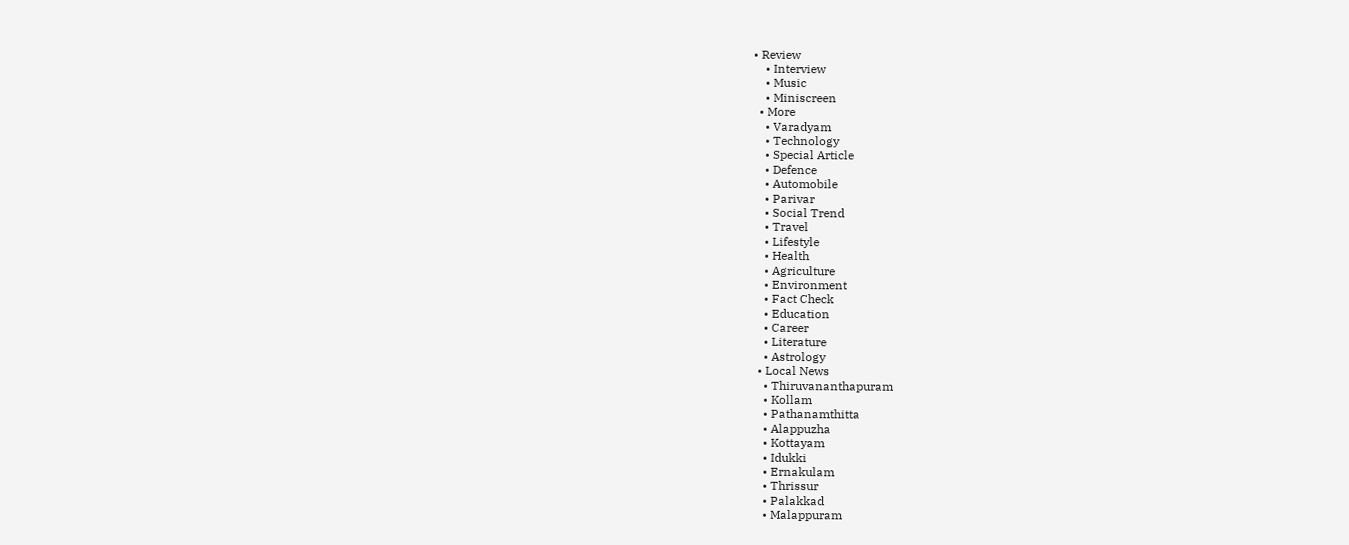• Review
    • Interview
    • Music
    • Miniscreen
  • More
    • Varadyam
    • Technology
    • Special Article
    • Defence
    • Automobile
    • Parivar
    • Social Trend
    • Travel
    • Lifestyle
    • Health
    • Agriculture
    • Environment
    • Fact Check
    • Education
    • Career
    • Literature
    • Astrology
  • Local News
    • Thiruvananthapuram
    • Kollam
    • Pathanamthitta
    • Alappuzha
    • Kottayam
    • Idukki
    • Ernakulam
    • Thrissur
    • Palakkad
    • Malappuram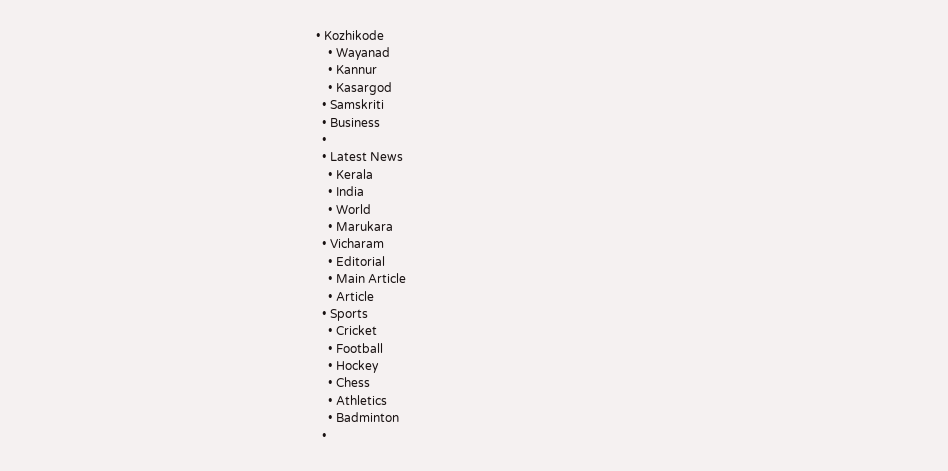• Kozhikode
    • Wayanad
    • Kannur
    • Kasargod
  • Samskriti
  • Business
  •
  • Latest News
    • Kerala
    • India
    • World
    • Marukara
  • Vicharam
    • Editorial
    • Main Article
    • Article
  • Sports
    • Cricket
    • Football
    • Hockey
    • Chess
    • Athletics
    • Badminton
  •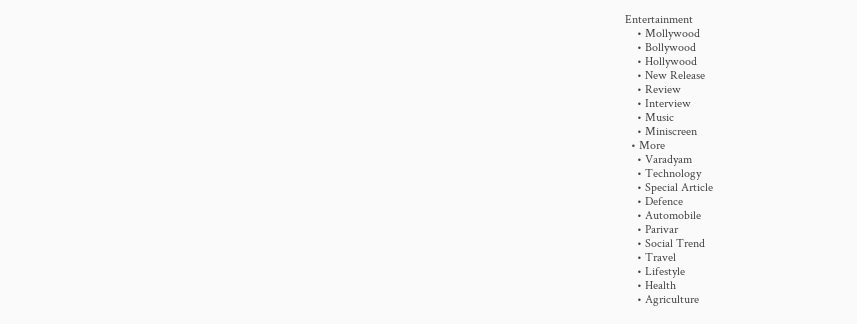Entertainment
    • Mollywood
    • Bollywood
    • Hollywood
    • New Release
    • Review
    • Interview
    • Music
    • Miniscreen
  • More
    • Varadyam
    • Technology
    • Special Article
    • Defence
    • Automobile
    • Parivar
    • Social Trend
    • Travel
    • Lifestyle
    • Health
    • Agriculture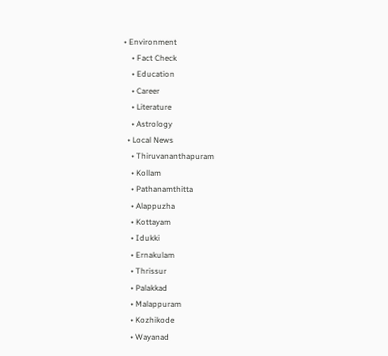• Environment
    • Fact Check
    • Education
    • Career
    • Literature
    • Astrology
  • Local News
    • Thiruvananthapuram
    • Kollam
    • Pathanamthitta
    • Alappuzha
    • Kottayam
    • Idukki
    • Ernakulam
    • Thrissur
    • Palakkad
    • Malappuram
    • Kozhikode
    • Wayanad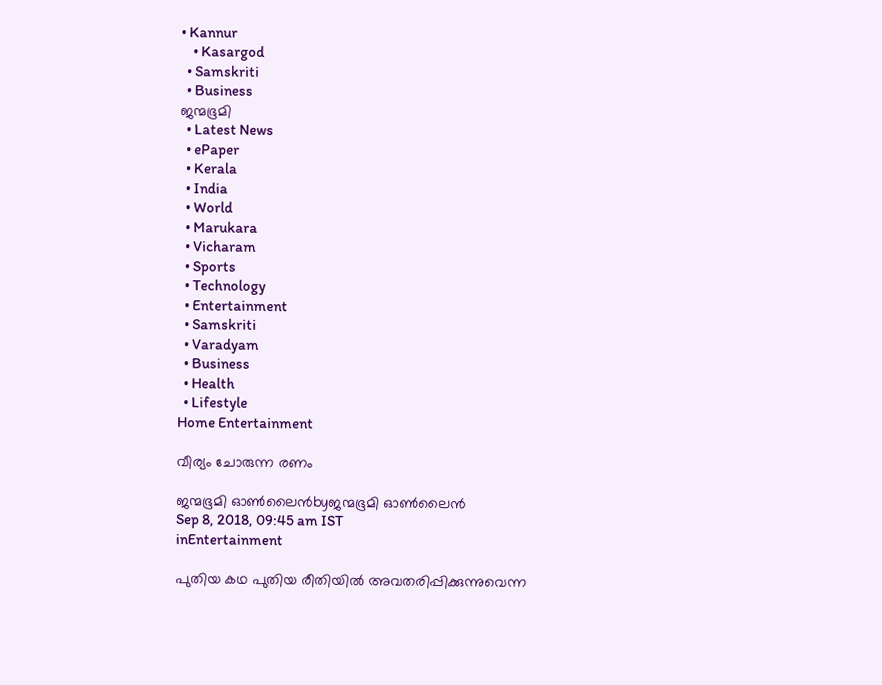• Kannur
    • Kasargod
  • Samskriti
  • Business
ജന്മഭൂമി
  • Latest News
  • ePaper
  • Kerala
  • India
  • World
  • Marukara
  • Vicharam
  • Sports
  • Technology
  • Entertainment
  • Samskriti
  • Varadyam
  • Business
  • Health
  • Lifestyle
Home Entertainment

വീര്യം ചോരുന്ന രണം

ജന്മഭൂമി ഓണ്‍ലൈന്‍byജന്മഭൂമി ഓണ്‍ലൈന്‍
Sep 8, 2018, 09:45 am IST
inEntertainment

പുതിയ കഥ പുതിയ രീതിയില്‍ അവതരിപ്പിക്കുന്നുവെന്ന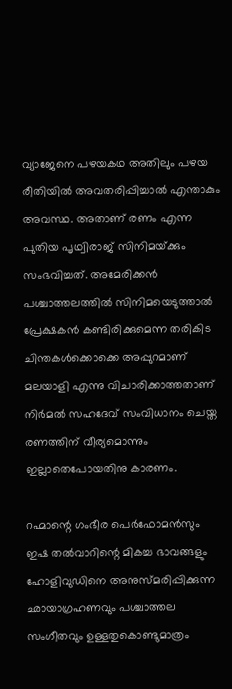വ്യാജേനെ പഴയകഥ അതിലും പഴയ രീതിയില്‍ അവതരിപ്പിച്ചാല്‍ എന്താകും അവസ്ഥ. അതാണ് രണം എന്ന പുതിയ പൃഥ്വിരാജ് സിനിമയ്‌ക്കും സംഭവിച്ചത്. അമേരിക്കന്‍ പശ്ചാത്തലത്തില്‍ സിനിമയെടുത്താല്‍ പ്രേക്ഷകന്‍ കണ്ടിരിക്കുമെന്ന തരികിട ചിന്തകള്‍ക്കൊക്കെ അപ്പുറമാണ് മലയാളി എന്നു വിചാരിക്കാത്തതാണ് നിര്‍മല്‍ സഹദേവ് സംവിധാനം ചെയ്ത രണത്തിന് വീര്യമൊന്നും ഇല്ലാതെപോയതിനു കാരണം.

റഹ്മാന്റെ ഗംഭീര പെര്‍ഫോമന്‍സും ഇഷ തല്‍വാറിന്റെ മികച്ച ഭാവങ്ങളും ഹോളിവുഡിനെ അനുസ്മരിപ്പിക്കുന്ന ഛായാഗ്രഹണവും പശ്ചാത്തല സംഗീതവും ഉള്ളതുകൊണ്ടുമാത്രം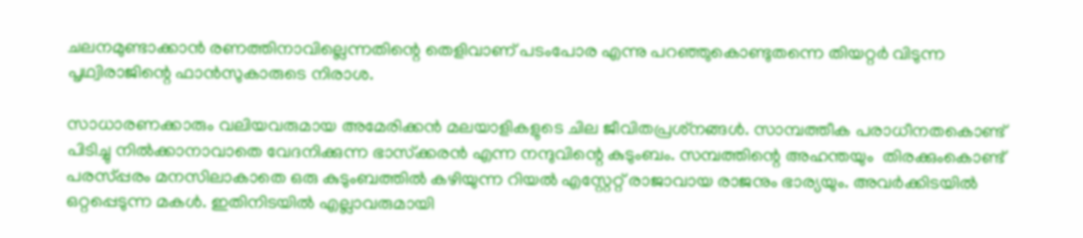ചലനമുണ്ടാക്കാന്‍ രണത്തിനാവില്ലെന്നതിന്റെ തെളിവാണ് പടംപോര എന്നു പറഞ്ഞുകൊണ്ടുതന്നെ തിയറ്റര്‍ വിടുന്ന പൃഥ്വിരാജിന്റെ ഫാന്‍സുകാരുടെ നിരാശ.

സാധാരണക്കാരും വലിയവരുമായ അമേരിക്കന്‍ മലയാളികളുടെ ചില ജീവിതപ്രശ്‌നങ്ങള്‍. സാമ്പത്തീക പരാധീനതകൊണ്ട് പിടിച്ചു നില്‍ക്കാനാവാതെ വേദനിക്കുന്ന ഭാസ്‌ക്കരന്‍ എന്ന നന്ദുവിന്റെ കുടുംബം. സമ്പത്തിന്റെ അഹന്തയും  തിരക്കുംകൊണ്ട് പരസ്പ്പരം മനസിലാകാതെ ഒരു കുടുംബത്തില്‍ കഴിയുന്ന റിയല്‍ എസ്റ്റേറ്റ് രാജാവായ രാജനും ഭാര്യയും. അവര്‍ക്കിടയില്‍ ഒറ്റപ്പെടുന്ന മകള്‍. ഇതിനിടയില്‍ എല്ലാവരുമായി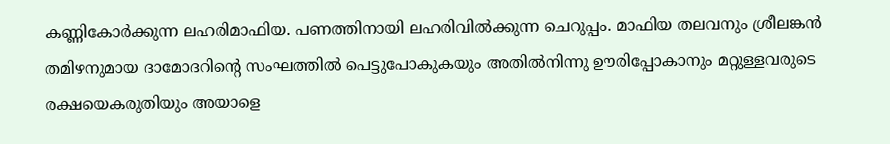കണ്ണികോര്‍ക്കുന്ന ലഹരിമാഫിയ. പണത്തിനായി ലഹരിവില്‍ക്കുന്ന ചെറുപ്പം. മാഫിയ തലവനും ശ്രീലങ്കന്‍ തമിഴനുമായ ദാമോദറിന്റെ സംഘത്തില്‍ പെട്ടുപോകുകയും അതില്‍നിന്നു ഊരിപ്പോകാനും മറ്റുള്ളവരുടെ രക്ഷയെകരുതിയും അയാളെ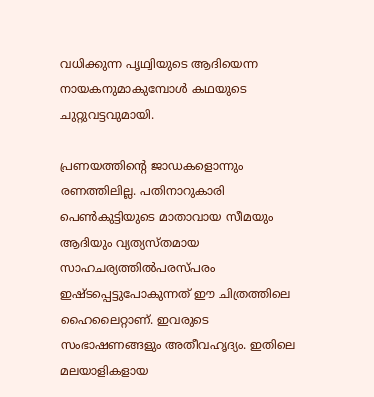വധിക്കുന്ന പൃഥ്വിയുടെ ആദിയെന്ന നായകനുമാകുമ്പോള്‍ കഥയുടെ ചുറ്റുവട്ടവുമായി.

പ്രണയത്തിന്റെ ജാഡകളൊന്നും രണത്തിലില്ല. പതിനാറുകാരി പെണ്‍കുട്ടിയുടെ മാതാവായ സീമയും ആദിയും വ്യത്യസ്തമായ സാഹചര്യത്തില്‍പരസ്പരം ഇഷ്ടപ്പെട്ടുപോകുന്നത് ഈ ചിത്രത്തിലെ ഹൈലൈറ്റാണ്. ഇവരുടെ സംഭാഷണങ്ങളും അതീവഹൃദ്യം. ഇതിലെ മലയാളികളായ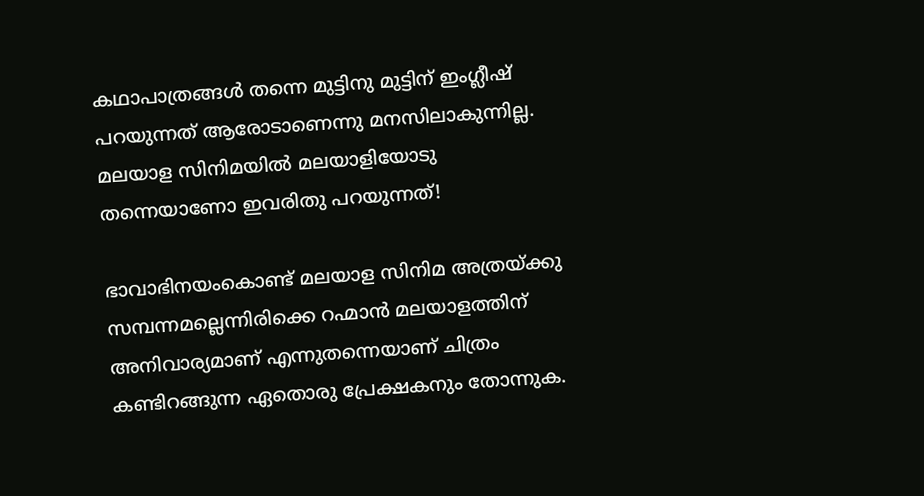കഥാപാത്രങ്ങള്‍ തന്നെ മുട്ടിനു മുട്ടിന് ഇംഗ്ലീഷ് പറയുന്നത് ആരോടാണെന്നു മനസിലാകുന്നില്ല. മലയാള സിനിമയില്‍ മലയാളിയോടു തന്നെയാണോ ഇവരിതു പറയുന്നത്!

ഭാവാഭിനയംകൊണ്ട് മലയാള സിനിമ അത്രയ്‌ക്കു സമ്പന്നമല്ലെന്നിരിക്കെ റഹ്മാന്‍ മലയാളത്തിന് അനിവാര്യമാണ് എന്നുതന്നെയാണ് ചിത്രം കണ്ടിറങ്ങുന്ന ഏതൊരു പ്രേക്ഷകനും തോന്നുക.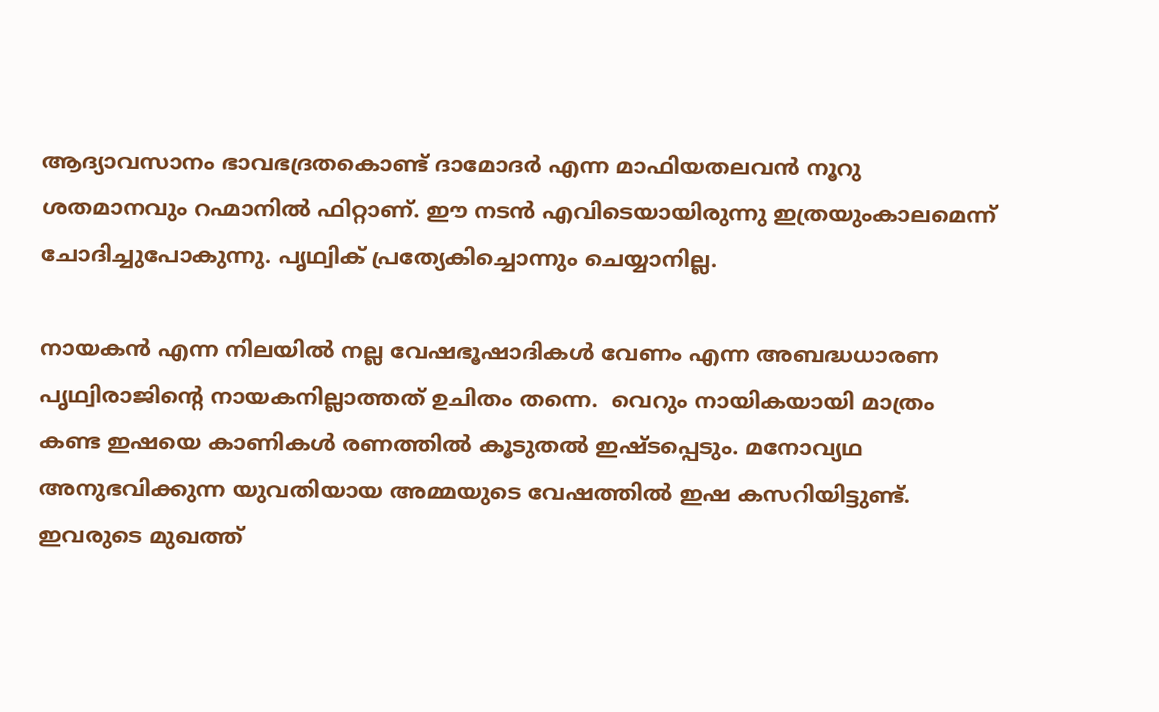ആദ്യാവസാനം ഭാവഭദ്രതകൊണ്ട് ദാമോദര്‍ എന്ന മാഫിയതലവന്‍ നൂറു ശതമാനവും റഹ്മാനില്‍ ഫിറ്റാണ്. ഈ നടന്‍ എവിടെയായിരുന്നു ഇത്രയുംകാലമെന്ന് ചോദിച്ചുപോകുന്നു. പൃഥ്വിക് പ്രത്യേകിച്ചൊന്നും ചെയ്യാനില്ല.

നായകന്‍ എന്ന നിലയില്‍ നല്ല വേഷഭൂഷാദികള്‍ വേണം എന്ന അബദ്ധധാരണ പൃഥ്വിരാജിന്റെ നായകനില്ലാത്തത് ഉചിതം തന്നെ.  വെറും നായികയായി മാത്രം കണ്ട ഇഷയെ കാണികള്‍ രണത്തില്‍ കൂടുതല്‍ ഇഷ്ടപ്പെടും. മനോവ്യഥ അനുഭവിക്കുന്ന യുവതിയായ അമ്മയുടെ വേഷത്തില്‍ ഇഷ കസറിയിട്ടുണ്ട്. ഇവരുടെ മുഖത്ത്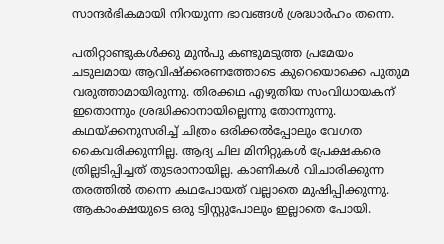സാന്ദര്‍ഭികമായി നിറയുന്ന ഭാവങ്ങള്‍ ശ്രദ്ധാര്‍ഹം തന്നെ.

പതിറ്റാണ്ടുകള്‍ക്കു മുന്‍പു കണ്ടുമടുത്ത പ്രമേയം  ചടുലമായ ആവിഷ്‌ക്കരണത്തോടെ കുറെയൊക്കെ പുതുമ വരുത്താമായിരുന്നു. തിരക്കഥ എഴുതിയ സംവിധായകന് ഇതൊന്നും ശ്രദ്ധിക്കാനായില്ലെന്നു തോന്നുന്നു. കഥയ്‌ക്കനുസരിച്ച് ചിത്രം ഒരിക്കല്‍പ്പോലും വേഗത കൈവരിക്കുന്നില്ല. ആദ്യ ചില മിനിറ്റുകള്‍ പ്രേക്ഷകരെ ത്രില്ലടിപ്പിച്ചത് തുടരാനായില്ല. കാണികള്‍ വിചാരിക്കുന്ന തരത്തില്‍ തന്നെ കഥപോയത് വല്ലാതെ മുഷിപ്പിക്കുന്നു. ആകാംക്ഷയുടെ ഒരു ട്വിസ്റ്റുപോലും ഇല്ലാതെ പോയി.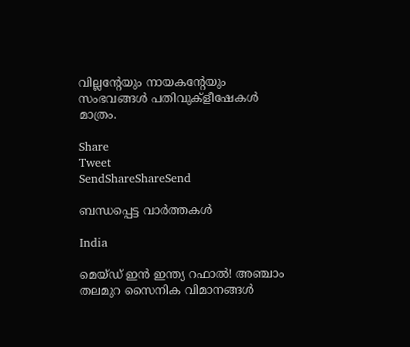വില്ലന്റേയും നായകന്റേയും സംഭവങ്ങള്‍ പതിവുക്‌ളീഷേകള്‍ മാത്രം.

Share
Tweet
SendShareShareSend

ബന്ധപ്പെട്ട വാര്‍ത്തകള്‍

India

മെയ്ഡ് ഇന്‍ ഇന്ത്യ റഫാല്‍! അഞ്ചാം തലമുറ സൈനിക വിമാനങ്ങള്‍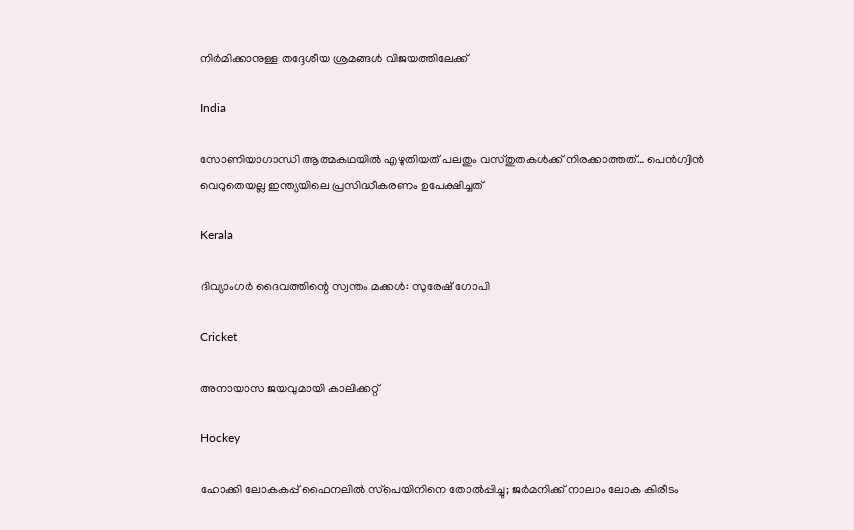നിര്‍മിക്കാനുള്ള തദ്ദേശീയ ശ്രമങ്ങള്‍ വിജയത്തിലേക്ക്

India

സോണിയാഗാന്ധി ആത്മകഥയില്‍ എഴുതിയത് പലതും വസ്തുതകള്‍ക്ക് നിരക്കാത്തത്… പെന്‍ഗ്വിന്‍ വെറുതെയല്ല ഇന്ത്യയിലെ പ്രസിദ്ധീകരണം ഉപേക്ഷിച്ചത്

Kerala

ദിവ്യാംഗര്‍ ദൈവത്തിന്റെ സ്വന്തം മക്കള്‍: സുരേഷ് ഗോപി

Cricket

അനായാസ ജയവുമായി കാലിക്കറ്റ്

Hockey

ഹോക്കി ലോകകപ്പ് ഫൈനലില്‍ സ്‌പെയിനിനെ തോല്‍പ്പിച്ചു; ജര്‍മനിക്ക് നാലാം ലോക കിരീടം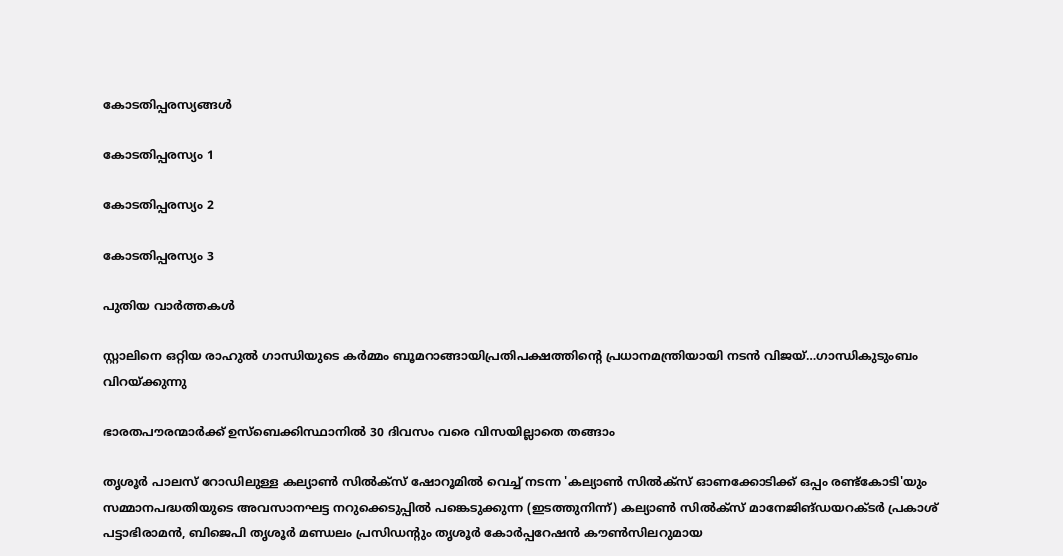കോടതിപ്പരസ്യങ്ങള്‍

കോടതിപ്പരസ്യം 1

കോടതിപ്പരസ്യം 2

കോടതിപ്പരസ്യം 3

പുതിയ വാര്‍ത്തകള്‍

സ്റ്റാലിനെ ഒറ്റിയ രാഹുല്‍ ഗാന്ധിയുടെ കര്‍മ്മം ബൂമറാങ്ങായിപ്രതിപക്ഷത്തിന്റെ പ്രധാനമന്ത്രിയായി നടന്‍ വിജയ്…ഗാന്ധികുടുംബം വിറയ്‌ക്കുന്നു

ഭാരതപൗരന്മാര്‍ക്ക് ഉസ്ബെക്കിസ്ഥാനില്‍ 30 ദിവസം വരെ വിസയില്ലാതെ തങ്ങാം

തൃശൂര്‍ പാലസ് റോഡിലുള്ള കല്യാണ്‍ സില്‍ക്‌സ് ഷോറൂമില്‍ വെച്ച് നടന്ന 'കല്യാണ്‍ സില്‍ക്‌സ് ഓണക്കോടിക്ക് ഒപ്പം രണ്ട്‌കോടി'യും സമ്മാനപദ്ധതിയുടെ അവസാനഘട്ട നറുക്കെടുപ്പില്‍ പങ്കെടുക്കുന്ന (ഇടത്തുനിന്ന്) കല്യാണ്‍ സില്‍ക്‌സ് മാനേജിങ്ഡയറക്ടര്‍ പ്രകാശ് പട്ടാഭിരാമന്‍, ബിജെപി തൃശൂര്‍ മണ്ഡലം പ്രസിഡന്റും തൃശൂര്‍ കോര്‍പ്പറേഷന്‍ കൗണ്‍സിലറുമായ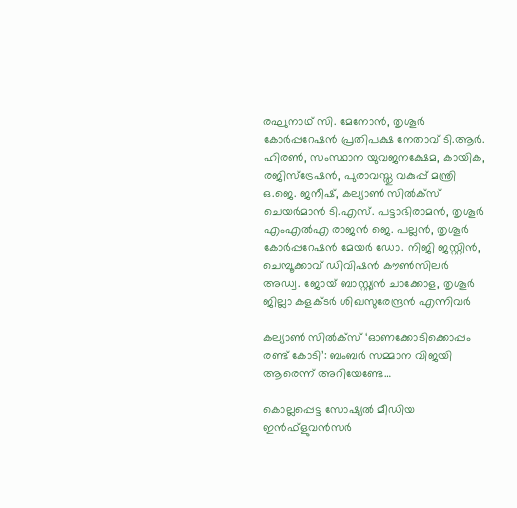രഘുനാഥ് സി. മേനോന്‍, തൃശൂര്‍ കോര്‍പ്പറേഷന്‍ പ്രതിപക്ഷ നേതാവ് ടി.ആര്‍. ഹിരണ്‍, സംസ്ഥാന യുവജനക്ഷേമ, കായിക, രജിസ്‌ട്രേഷന്‍, പുരാവസ്തു വകുപ്പ് മന്ത്രി ഒ.ജെ. ജനീഷ്, കല്യാണ്‍ സില്‍ക്‌സ് ചെയര്‍മാന്‍ ടി.എസ്. പട്ടാഭിരാമന്‍, തൃശൂര്‍ എംഎല്‍എ രാജന്‍ ജെ. പല്ലന്‍, തൃശൂര്‍ കോര്‍പ്പറേഷന്‍ മേയര്‍ ഡോ. നിജി ജസ്റ്റിന്‍, ചെമ്പൂക്കാവ് ഡിവിഷന്‍ കൗണ്‍സിലര്‍ അഡ്വ. ജോയ് ബാസ്റ്റ്യന്‍ ചാക്കോള, തൃശൂര്‍ ജില്ലാ കളക്ടര്‍ ശിഖസുരേന്ദ്രന്‍ എന്നിവര്‍

കല്യാണ്‍ സില്‍ക്‌സ് ‘ഓണക്കോടിക്കൊപ്പം രണ്ട് കോടി’: ബംബര്‍ സമ്മാന വിജയി ആരെന്ന് അറിയേണ്ടേ…

കൊല്ലപ്പെട്ട സോഷ്യല്‍ മീഡിയ ഇന്‍ഫ്‌ളുവന്‍സര്‍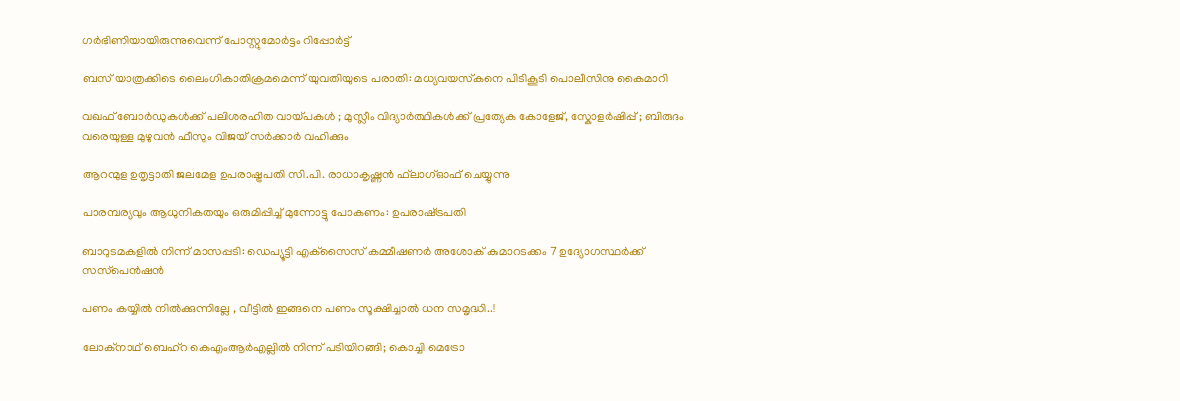ഗര്‍ഭിണിയായിരുന്നുവെന്ന് പോസ്റ്റുമോര്‍ട്ടം റിപ്പോര്‍ട്ട്

ബസ് യാത്രക്കിടെ ലൈംഗികാതിക്രമമെന്ന് യുവതിയുടെ പരാതി: മധ്യവയസ്‌കനെ പിടികൂടി പൊലീസിനു കൈമാറി

വഖഫ് ബോർഡുകൾക്ക് പലിശരഹിത വായ്‌പകൾ ; മുസ്ലീം വിദ്യാർത്ഥികൾക്ക് പ്രത്യേക കോളേജ്, സ്കോളർഷിപ്പ് ; ബിരുദം വരെയുള്ള മുഴുവൻ ഫീസും വിജയ് സർക്കാർ വഹിക്കും

ആറന്മുള ഉതൃട്ടാതി ജലമേള ഉപരാഷ്ട്രപതി സി.പി. രാധാകൃഷ്ണന്‍ ഫ്‌ലാഗ്ഓഫ് ചെയ്യുന്നു

പാരമ്പര്യവും ആധുനികതയും ഒരുമിപ്പിച്ച് മുന്നോട്ടു പോകണം: ഉപരാഷ്‌ട്രപതി

ബാറുടമകളില്‍ നിന്ന് മാസപ്പടി: ഡെപ്യൂട്ടി എക്‌സൈസ് കമ്മീഷണര്‍ അശോക് കുമാറടക്കം 7 ഉദ്യോഗസ്ഥര്‍ക്ക് സസ്‌പെന്‍ഷന്‍

പണം കയ്യിൽ നിൽക്കുന്നില്ലേ , വീട്ടിൽ ഇങ്ങനെ പണം സൂക്ഷിച്ചാൽ ധന സമൃദ്ധി..!

ലോക്‌നാഥ് ബെഹ്‌റ കെഎംആര്‍എല്ലില്‍ നിന്ന് പടിയിറങ്ങി; കൊച്ചി മെട്രോ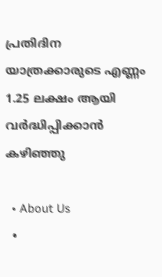പ്രതിദിന യാത്രക്കാരുടെ എണ്ണം 1.25 ലക്ഷം ആയി വര്‍ദ്ധിപ്പിക്കാന്‍ കഴിഞ്ഞു

  • About Us
  •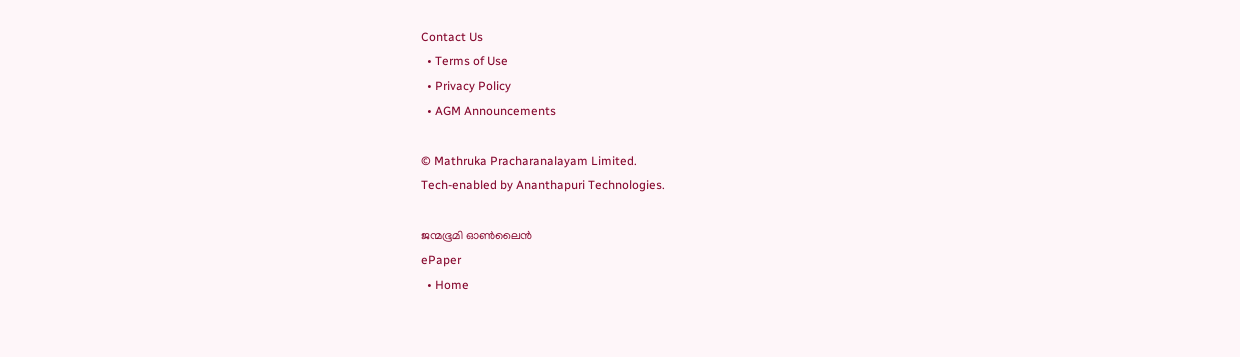Contact Us
  • Terms of Use
  • Privacy Policy
  • AGM Announcements

© Mathruka Pracharanalayam Limited.
Tech-enabled by Ananthapuri Technologies.

ജന്മഭൂമി ഓണ്‍ലൈന്‍
ePaper
  • Home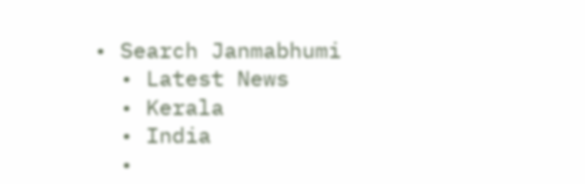• Search Janmabhumi
  • Latest News
  • Kerala
  • India
  •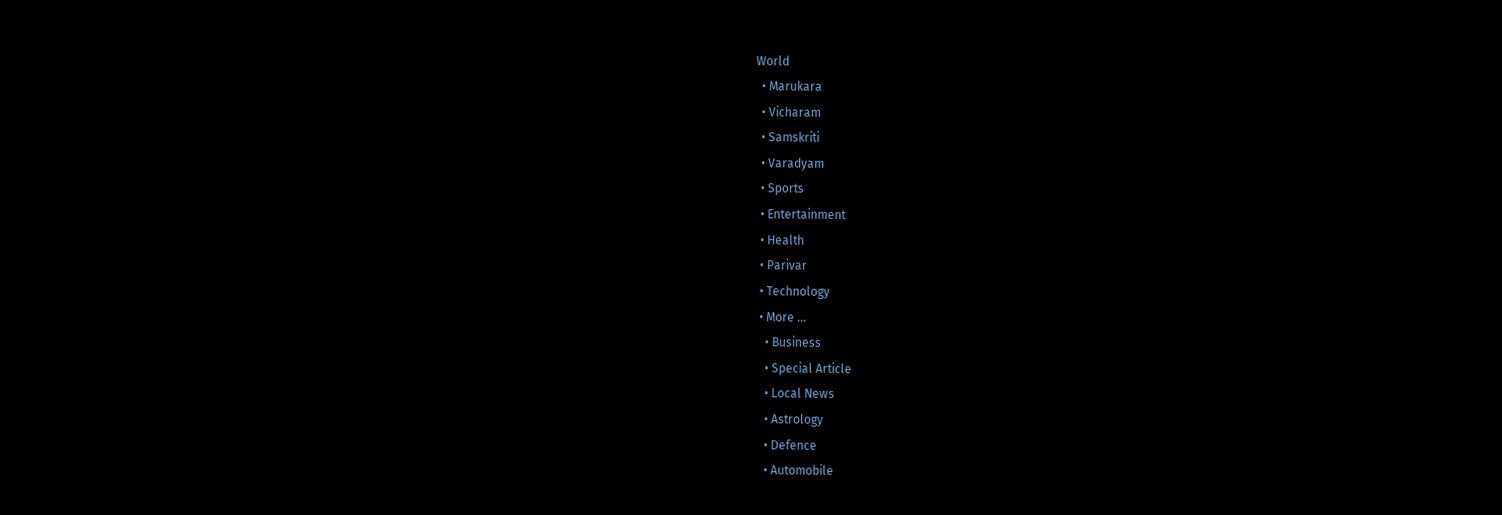World
  • Marukara
  • Vicharam
  • Samskriti
  • Varadyam
  • Sports
  • Entertainment
  • Health
  • Parivar
  • Technology
  • More …
    • Business
    • Special Article
    • Local News
    • Astrology
    • Defence
    • Automobile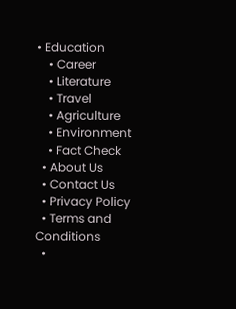• Education
    • Career
    • Literature
    • Travel
    • Agriculture
    • Environment
    • Fact Check
  • About Us
  • Contact Us
  • Privacy Policy
  • Terms and Conditions
  •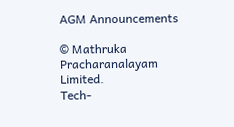AGM Announcements

© Mathruka Pracharanalayam Limited.
Tech-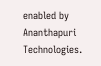enabled by Ananthapuri Technologies.